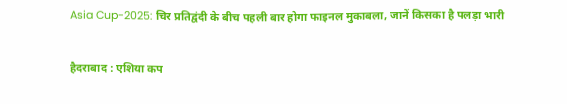Asia Cup-2025: चिर प्रतिद्वंदी के बीच पहली बार होगा फाइनल मुकाबला, जानें किसका है पलड़ा भारी

हैदराबाद : एशिया कप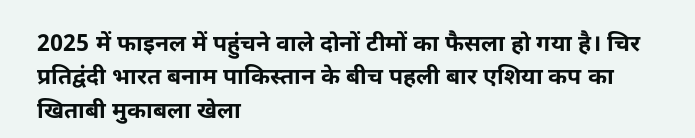2025 में फाइनल में पहुंचने वाले दोनों टीमों का फैसला हो गया है। चिर प्रतिद्वंदी भारत बनाम पाकिस्तान के बीच पहली बार एशिया कप का खिताबी मुकाबला खेला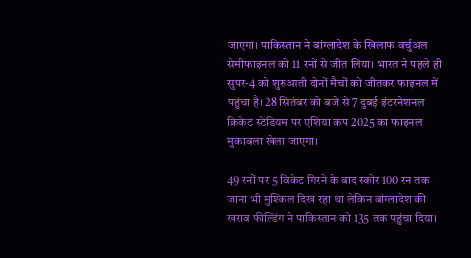जाएगा। पाकिस्तान ने बांग्लादेश के खिलाफ वर्चुअल सेमीफाइनल को 11 रनों से जीत लिया। भारत ने पहले ही सुपर-4 को शुरुआती दोनों मैचों को जीतकर फाइनल में पहुंचा है। 28 सितंबर को बजे से 7 दुबई इंटरनेशनल क्रिकेट स्टेडियम पर एशिया कप 2025 का फाइनल मुकाबला खेला जाएगा।

49 रनों पर 5 विकेट गिरने के बाद स्कोर 100 रन तक जाना भी मुश्किल दिख रहा था लेकिन बांग्लादेश की खराब फील्डिंग ने पाकिस्तान को 135 तक पहुंचा दिया।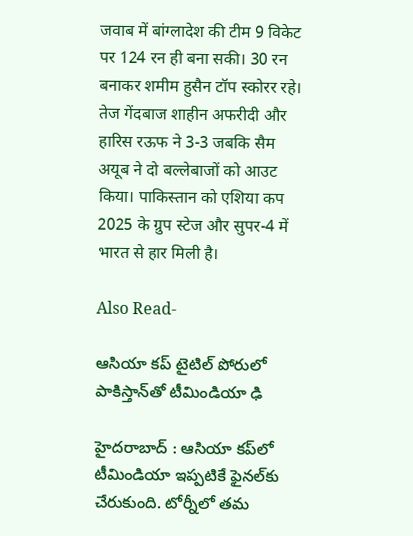जवाब में बांग्लादेश की टीम 9 विकेट पर 124 रन ही बना सकी। 30 रन बनाकर शमीम हुसैन टॉप स्कोरर रहे। तेज गेंदबाज शाहीन अफरीदी और हारिस रऊफ ने 3-3 जबकि सैम अयूब ने दो बल्लेबाजों को आउट किया। पाकिस्तान को एशिया कप 2025 के ग्रुप स्टेज और सुपर-4 में भारत से हार मिली है।

Also Read-

ఆసియా కప్‌ టైటిల్ పోరులో పాకిస్తాన్‌తో టీమిండియా ఢి

హైదరాబాద్ : ఆసియా కప్‌లో టీమిండియా ఇప్పటికే ఫైనల్‌కు చేరుకుంది. టోర్నీలో తమ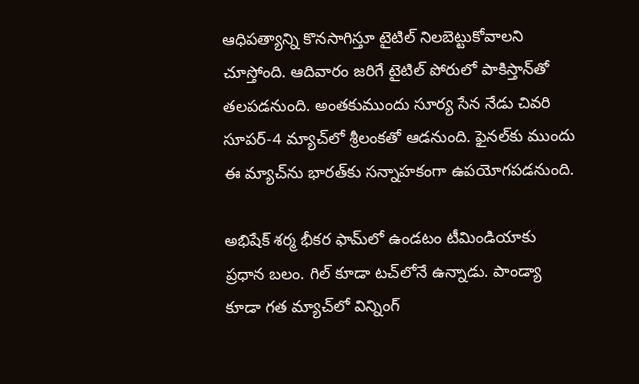ఆధిపత్యాన్ని కొనసాగిస్తూ టైటిల్ నిలబెట్టుకోవాలని చూస్తోంది. ఆదివారం జరిగే టైటిల్ పోరులో పాకిస్తాన్‌తో తలపడనుంది. అంతకుముందు సూర్య సేన నేడు చివరి సూపర్-4 మ్యాచ్‌లో శ్రీలంకతో ఆడనుంది. ఫైనల్‌కు ముందు ఈ మ్యాచ్‌ను భారత్‌కు సన్నాహకంగా ఉపయోగపడనుంది.

అభిషేక్ శర్మ భీకర ఫామ్‌లో ఉండటం టీమిండియాకు ప్రధాన బలం. గిల్‌ కూడా టచ్‌లోనే ఉన్నాడు. పాండ్యా కూడా గత మ్యాచ్‌లో విన్నింగ్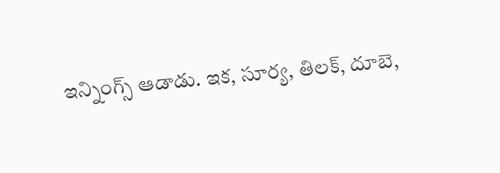ఇన్నింగ్స్ ఆడాడు. ఇక, సూర్య, తిలక్, దూబె,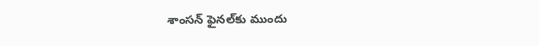శాంసన్ ఫైనల్‌కు ముందు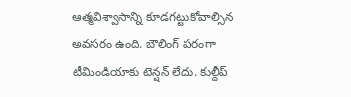ఆత్మవిశ్వాసాన్ని కూడగట్టుకోవాల్సిన అవసరం ఉంది. బౌలింగ్ పరంగా టీమిండియాకు టెన్షన్ లేదు. కుల్దీప్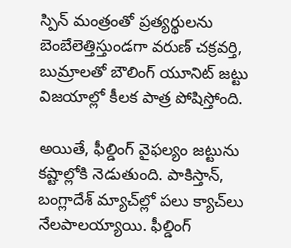స్పిన్ మంత్రంతో ప్రత్యర్థులను బెంబేలెత్తిస్తుండగా వరుణ్ చక్రవర్తి, బుమ్రాలతో బౌలింగ్ యూనిట్ జట్టు విజయాల్లో కీలక పాత్ర పోషిస్తోంది.

అయితే, ఫీల్డింగ్ వైఫల్యం జట్టును కష్టాల్లోకి నెడుతుంది. పాకిస్తాన్, బంగ్లాదేశ్ మ్యాచ్‌ల్లో పలు క్యాచ్‌లు నేలపాలయ్యాయి. ఫీల్డింగ్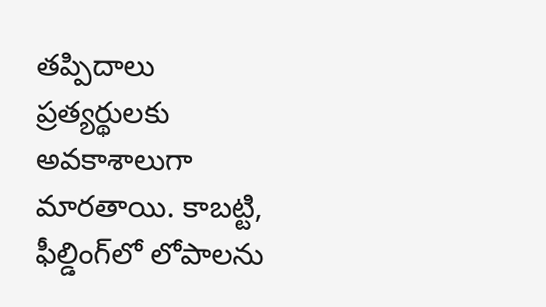తప్పిదాలు ప్రత్యర్థులకు అవకాశాలుగా మారతాయి. కాబట్టి, ఫీల్డింగ్‌లో లోపాలను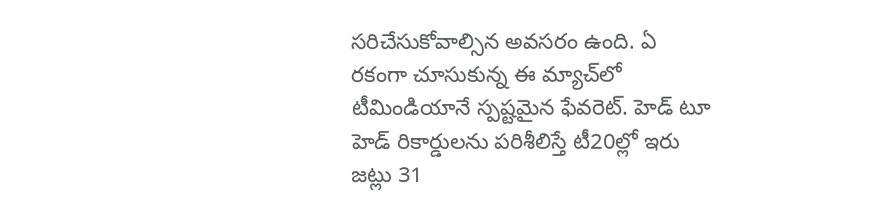సరిచేసుకోవాల్సిన అవసరం ఉంది. ఏ రకంగా చూసుకున్న ఈ మ్యాచ్‌లో టీమిండియానే స్పష్టమైన ఫేవరెట్. హెడ్ టూ హెడ్ రికార్డులను పరిశీలిస్తే టీ20ల్లో ఇరు జట్లు 31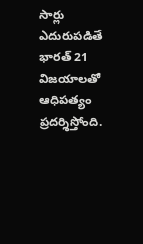సార్లు ఎదురుపడితే భారత్ 21 విజయాలతో ఆధిపత్యం ప్రదర్శిస్తోంది.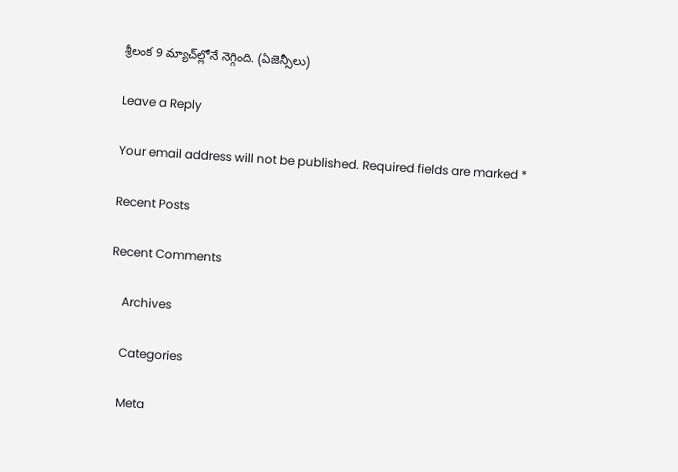శ్రీలంక 9 మ్యాచ్‌ల్లోనే నెగ్గింది. (ఏజెన్సీలు)

Leave a Reply

Your email address will not be published. Required fields are marked *

Recent Posts

Recent Comments

    Archives

    Categories

    Meta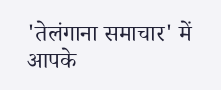'तेलंगाना समाचार' में आपके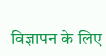विज्ञापन के लिए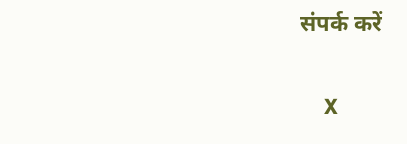संपर्क करें

    X